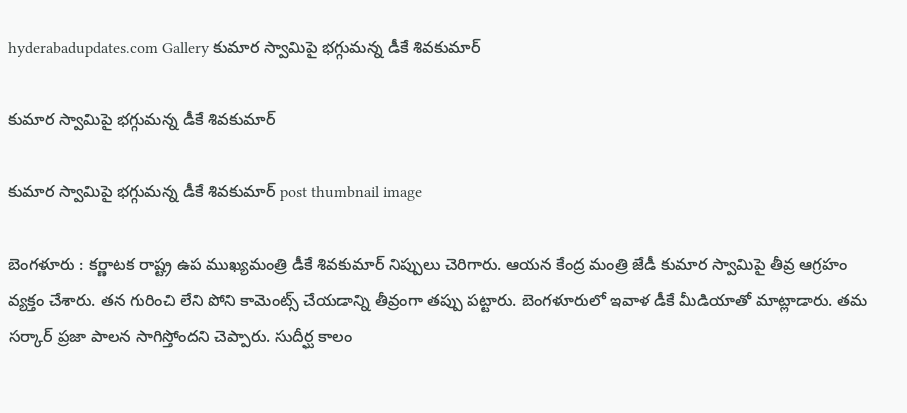hyderabadupdates.com Gallery కుమార స్వామిపై భ‌గ్గుమ‌న్న డీకే శివ‌కుమార్

కుమార స్వామిపై భ‌గ్గుమ‌న్న డీకే శివ‌కుమార్

కుమార స్వామిపై భ‌గ్గుమ‌న్న డీకే శివ‌కుమార్ post thumbnail image

బెంగ‌ళూరు : క‌ర్ణాట‌క రాష్ట్ర ఉప ముఖ్య‌మంత్రి డీకే శివ‌కుమార్ నిప్పులు చెరిగారు. ఆయ‌న కేంద్ర మంత్రి జేడీ కుమార స్వామిపై తీవ్ర ఆగ్ర‌హం వ్యక్తం చేశారు. త‌న గురించి లేని పోని కామెంట్స్ చేయ‌డాన్ని తీవ్రంగా త‌ప్పు ప‌ట్టారు. బెంగ‌ళూరులో ఇవాళ డీకే మీడియాతో మాట్లాడారు. త‌మ స‌ర్కార్ ప్ర‌జా పాల‌న సాగిస్తోంద‌ని చెప్పారు. సుదీర్ఘ కాలం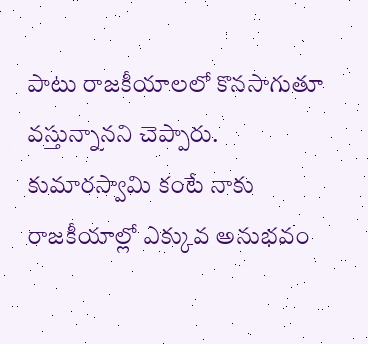పాటు రాజ‌కీయాలలో కొన‌సాగుతూ వ‌స్తున్నాన‌ని చెప్పారు. కుమారస్వామి కంటే నాకు రాజకీయాల్లో ఎక్కువ అనుభవం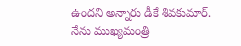ఉందని అన్నారు డీకే శివ‌కుమార్. నేను ముఖ్యమంత్రి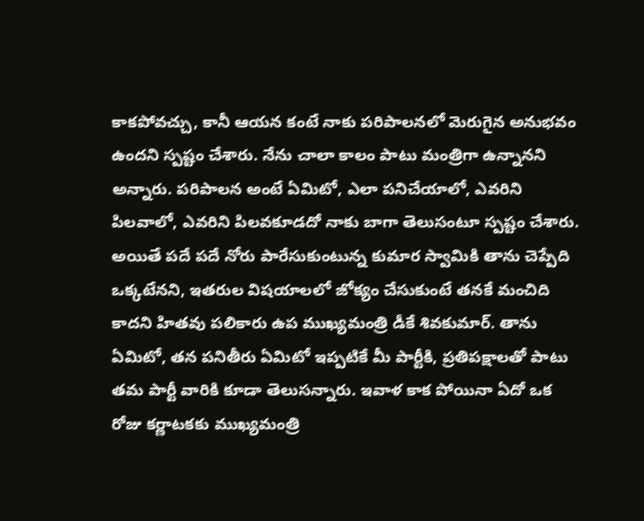కాకపోవచ్చు, కానీ ఆయన కంటే నాకు పరిపాలనలో మెరుగైన అనుభవం ఉంద‌ని స్ప‌ష్టం చేశారు. నేను చాలా కాలం పాటు మంత్రిగా ఉన్నానని అన్నారు. పరిపాలన అంటే ఏమిటో, ఎలా పనిచేయాలో, ఎవరిని పిలవాలో, ఎవరిని పిలవకూడదో నాకు బాగా తెలుసంటూ స్ప‌ష్టం చేశారు.
అయితే ప‌దే ప‌దే నోరు పారేసుకుంటున్న కుమార స్వామికి తాను చెప్పేది ఒక్క‌టేన‌ని, ఇత‌రుల విష‌యాల‌లో జోక్యం చేసుకుంటే త‌న‌కే మంచిది కాద‌ని హిత‌వు ప‌లికారు ఉప ముఖ్య‌మంత్రి డీకే శివ‌కుమార్. తాను ఏమిటో, త‌న ప‌నితీరు ఏమిటో ఇప్ప‌టికే మీ పార్టీకి, ప్ర‌తిప‌క్షాల‌తో పాటు త‌మ పార్టీ వారికి కూడా తెలుస‌న్నారు. ఇవాళ కాక పోయినా ఏదో ఒక రోజు క‌ర్ణాట‌క‌కు ముఖ్య‌మంత్రి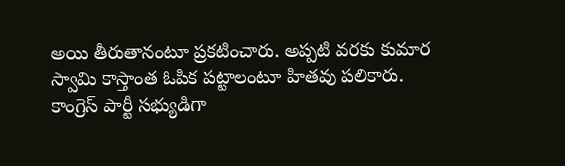అయి తీరుతానంటూ ప్ర‌క‌టించారు. అప్ప‌టి వ‌ర‌కు కుమార స్వామి కాస్తాంత ఓపిక ప‌ట్టాలంటూ హిత‌వు ప‌లికారు. కాంగ్రెస్ పార్టీ సభ్యుడిగా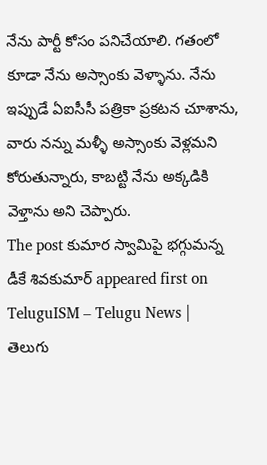నేను పార్టీ కోసం పనిచేయాలి. గతంలో కూడా నేను అస్సాంకు వెళ్ళాను. నేను ఇప్పుడే ఏఐసీసీ పత్రికా ప్రకటన చూశాను, వారు నన్ను మళ్ళీ అస్సాంకు వెళ్లమని కోరుతున్నారు, కాబట్టి నేను అక్కడికి వెళ్తాను అని చెప్పారు.
The post కుమార స్వామిపై భ‌గ్గుమ‌న్న డీకే శివ‌కుమార్ appeared first on TeluguISM – Telugu News | తెలుగు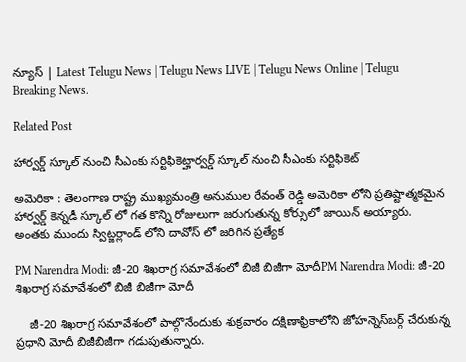న్యూస్ | Latest Telugu News | Telugu News LIVE | Telugu News Online | Telugu Breaking News.

Related Post

హార్వ‌ర్డ్ స్కూల్ నుంచి సీఎంకు స‌ర్టిఫికెట్హార్వ‌ర్డ్ స్కూల్ నుంచి సీఎంకు స‌ర్టిఫికెట్

అమెరికా : తెలంగాణ రాష్ట్ర ముఖ్య‌మంత్రి అనుముల రేవంత్ రెడ్డి అమెరికా లోని ప్ర‌తిష్టాత్మ‌క‌మైన హార్వ‌ర్డ్ కెన్న‌డీ స్కూల్ లో గ‌త కొన్ని రోజులుగా జ‌రుగుతున్న కోర్సులో జాయిన్ అయ్యారు. అంత‌కు ముందు స్విట్జ‌ర్లాండ్ లోని దావోస్ లో జ‌రిగిన ప్ర‌త్యేక

PM Narendra Modi: జీ-20 శిఖరాగ్ర సమావేశంలో బిజీ బిజీగా మోదీPM Narendra Modi: జీ-20 శిఖరాగ్ర సమావేశంలో బిజీ బిజీగా మోదీ

    జీ-20 శిఖరాగ్ర సమావేశంలో పాల్గొనేందుకు శుక్రవారం దక్షిణాఫ్రికాలోని జోహన్నెస్‌బర్గ్ చేరుకున్న ప్రధాని మోదీ బిజీబిజీగా గడుపుతున్నారు.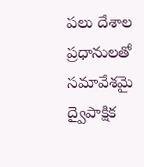పలు దేశాల ప్రధానులతో సమావేశమై ద్వైపాక్షిక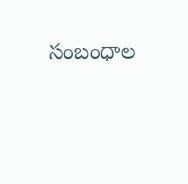సంబంధాల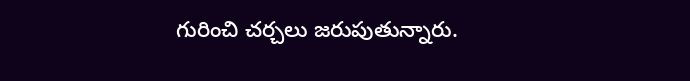గురించి చర్చలు జరుపుతున్నారు.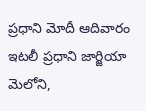ప్రధాని మోదీ ఆదివారం ఇటలీ ప్రధాని జార్జియా మెలోని,